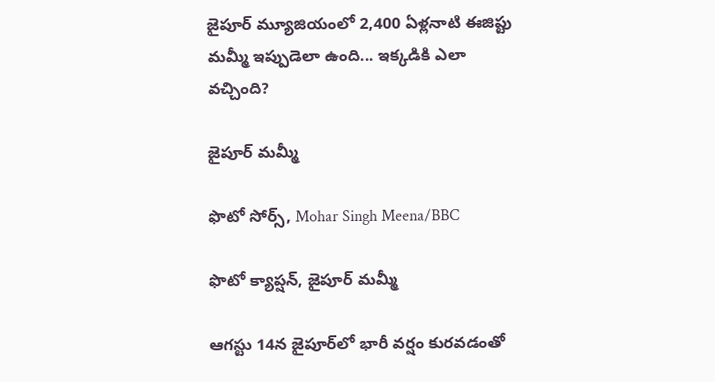జైపూర్ మ్యూజియంలో 2,400 ఏళ్లనాటి ఈజిప్టు మమ్మీ ఇప్పుడెలా ఉంది... ఇక్కడికి ఎలా వచ్చింది?

జైపూర్ మమ్మీ

ఫొటో సోర్స్, Mohar Singh Meena/BBC

ఫొటో క్యాప్షన్, జైపూర్ మమ్మీ

ఆగస్టు 14న జైపూర్‌లో భారీ వర్షం కురవడంతో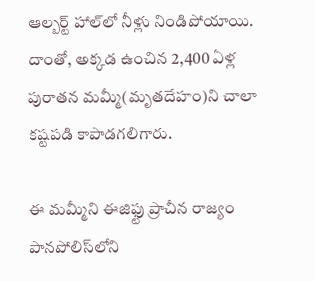ఆల్బర్ట్ హాల్‌లో నీళ్లు నిండిపోయాయి. దాంతో, అక్కడ ఉంచిన 2,400 ఏళ్ల పురాతన మమ్మీ(మృతదేహం)ని చాలా కష్టపడి కాపాడగలిగారు.

ఈ మమ్మీని ఈజిఫ్టు ప్రాచీన రాజ్యం పానపోలిస్‌లోని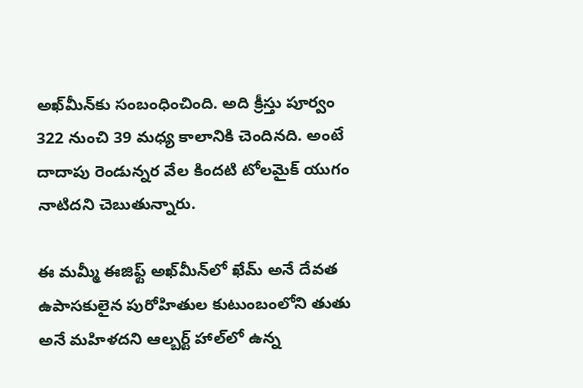అఖ్‌మీన్‌కు సంబంధించింది. అది క్రీస్తు పూర్వం 322 నుంచి 39 మధ్య కాలానికి చెందినది. అంటే దాదాపు రెండున్నర వేల కిందటి టోలమైక్ యుగం నాటిదని చెబుతున్నారు.

ఈ మమ్మీ ఈజిఫ్ట్ అఖ్‌మీన్‌లో ఖేమ్ అనే దేవత ఉపాసకులైన పురోహితుల కుటుంబంలోని తుతు అనే మహిళదని ఆల్బర్ట్ హాల్‌లో ఉన్న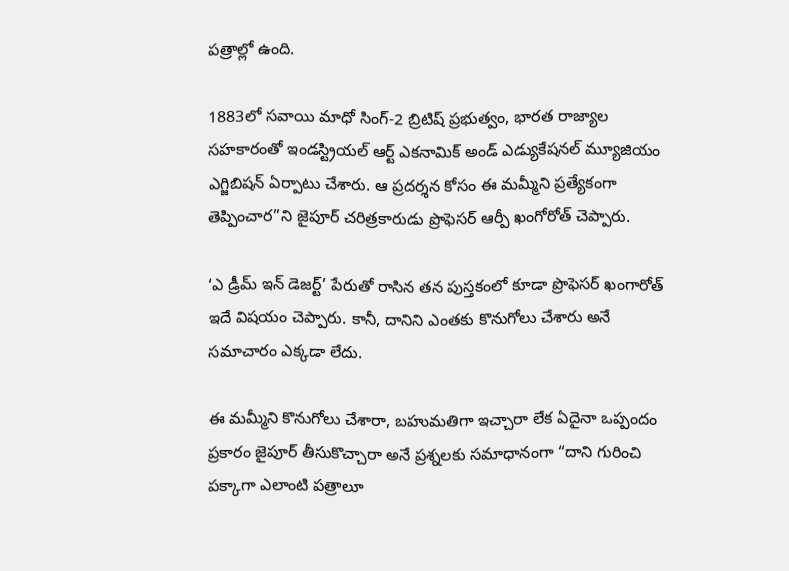పత్రాల్లో ఉంది.

1883లో సవాయి మాధో సింగ్-2 బ్రిటిష్ ప్రభుత్వం, భారత రాజ్యాల సహకారంతో ఇండస్ట్రియల్ ఆర్ట్ ఎకనామిక్ అండ్ ఎడ్యుకేషనల్ మ్యూజియం ఎగ్జిబిషన్ ఏర్పాటు చేశారు. ఆ ప్రదర్శన కోసం ఈ మమ్మీని ప్రత్యేకంగా తెప్పించార”ని జైపూర్ చరిత్రకారుడు ప్రొఫెసర్ ఆర్పీ ఖంగోరోత్ చెప్పారు.

‘ఎ డ్రీమ్ ఇన్ డెజర్ట్’ పేరుతో రాసిన తన పుస్తకంలో కూడా ప్రొఫెసర్ ఖంగారోత్ ఇదే విషయం చెప్పారు. కానీ, దానిని ఎంతకు కొనుగోలు చేశారు అనే సమాచారం ఎక్కడా లేదు.

ఈ మమ్మీని కొనుగోలు చేశారా, బహుమతిగా ఇచ్చారా లేక ఏదైనా ఒప్పందం ప్రకారం జైపూర్‌ తీసుకొచ్చారా అనే ప్రశ్నలకు సమాధానంగా “దాని గురించి పక్కాగా ఎలాంటి పత్రాలూ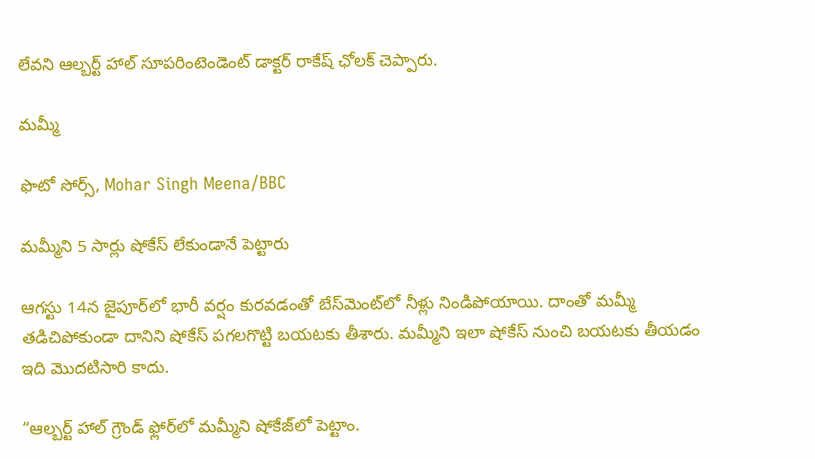లేవని ఆల్బర్ట్ హాల్ సూపరింటెండెంట్ డాక్టర్ రాకేష్ ఛోలక్ చెప్పారు.

మమ్మీ

ఫొటో సోర్స్, Mohar Singh Meena/BBC

మమ్మీని 5 సార్లు షోకేస్ లేకుండానే పెట్టారు

ఆగస్టు 14న జైపూర్‌లో భారీ వర్షం కురవడంతో బేస్‌మెంట్‌లో నీళ్లు నిండిపోయాయి. దాంతో మమ్మీ తడిచిపోకుండా దానిని షోకేస్ పగలగొట్టి బయటకు తీశారు. మమ్మీని ఇలా షోకేస్ నుంచి బయటకు తీయడం ఇది మొదటిసారి కాదు.

“ఆల్బర్ట్ హాల్ గ్రౌండ్ ఫ్లోర్‌లో మమ్మీని షోకేజ్‌లో పెట్టాం.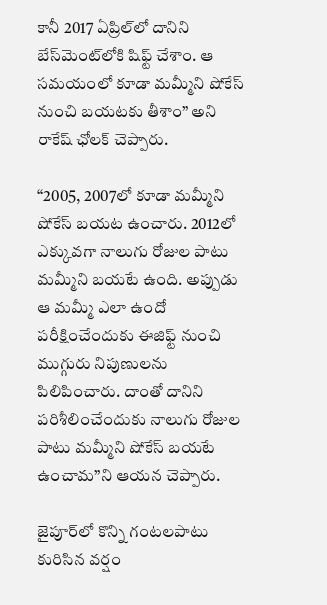కానీ 2017 ఏప్రిల్‌లో దానిని బేస్‌మెంట్‌లోకి షిఫ్ట్ చేశాం. ఆ సమయంలో కూడా మమ్మీని షోకేస్ నుంచి బయటకు తీశాం” అని రాకేష్ ఛోలక్ చెప్పారు.

“2005, 2007లో కూడా మమ్మీని షోకేస్ బయట ఉంచారు. 2012లో ఎక్కువగా నాలుగు రోజుల పాటు మమ్మీని బయటే ఉంది. అప్పుడు ఆ మమ్మీ ఎలా ఉందో పరీక్షించేందుకు ఈజిఫ్ట్ నుంచి ముగ్గురు నిపుణులను పిలిపించారు. దాంతో దానిని పరిశీలించేందుకు నాలుగు రోజుల పాటు మమ్మీని షోకేస్‌ బయటే ఉంచామ”ని ఆయన చెప్పారు.

జైపూర్‌లో కొన్ని గంటలపాటు కురిసిన వర్షం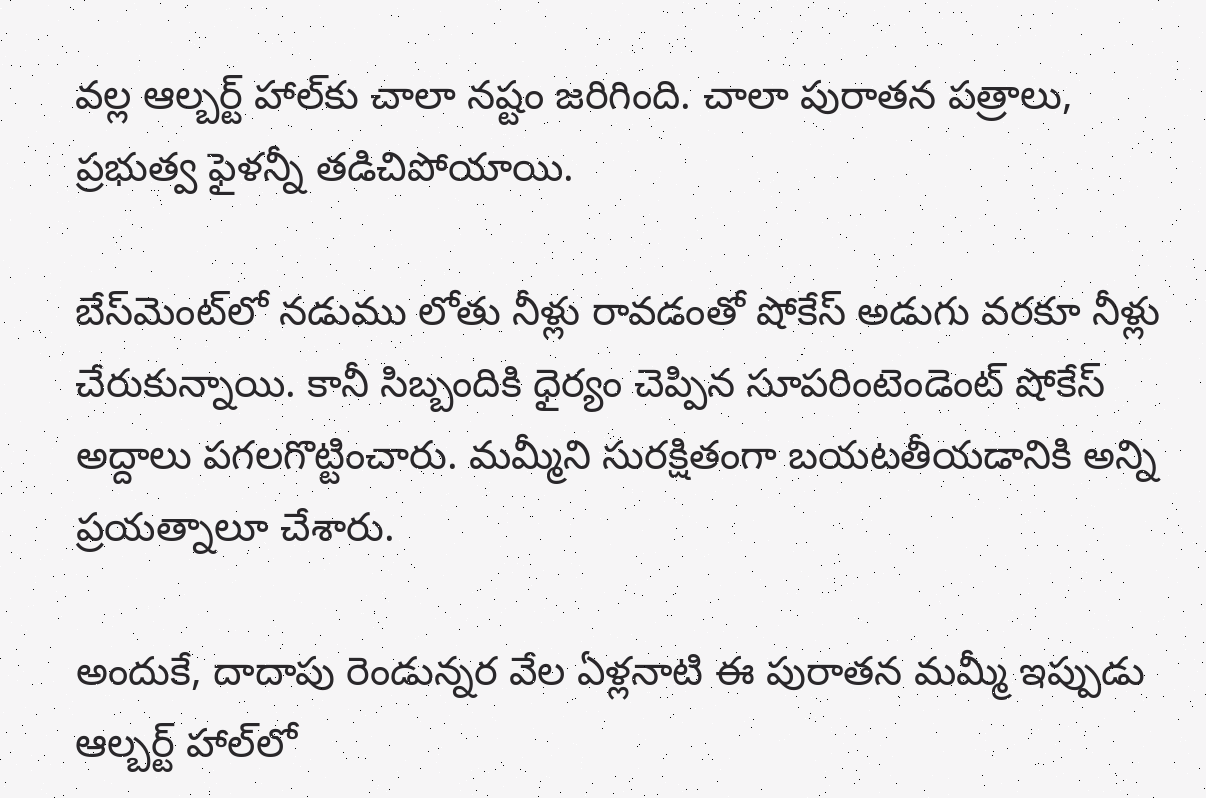వల్ల ఆల్బర్ట్ హాల్‌కు చాలా నష్టం జరిగింది. చాలా పురాతన పత్రాలు, ప్రభుత్వ ఫైళన్నీ తడిచిపోయాయి.

బేస్‌మెంట్‌లో నడుము లోతు నీళ్లు రావడంతో షోకేస్ అడుగు వరకూ నీళ్లు చేరుకున్నాయి. కానీ సిబ్బందికి ధైర్యం చెప్పిన సూపరింటెండెంట్ షోకేస్ అద్దాలు పగలగొట్టించారు. మమ్మీని సురక్షితంగా బయటతీయడానికి అన్ని ప్రయత్నాలూ చేశారు.

అందుకే, దాదాపు రెండున్నర వేల ఏళ్లనాటి ఈ పురాతన మమ్మీ ఇప్పుడు ఆల్బర్ట్ హాల్‌లో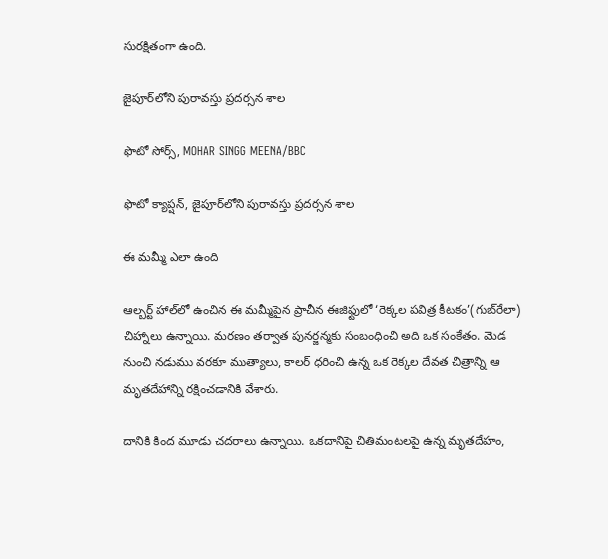సురక్షితంగా ఉంది.

జైపూర్‌లోని పురావస్తు ప్రదర్సన శాల

ఫొటో సోర్స్, MOHAR SINGG MEENA/BBC

ఫొటో క్యాప్షన్, జైపూర్‌లోని పురావస్తు ప్రదర్సన శాల

ఈ మమ్మీ ఎలా ఉంది

ఆల్బర్ట్ హాల్‌లో ఉంచిన ఈ మమ్మీపైన ప్రాచీన ఈజిఫ్టులో ‘రెక్కల పవిత్ర కీటకం’(గుబ్‌రేలా) చిహ్నాలు ఉన్నాయి. మరణం తర్వాత పునర్జన్మకు సంబంధించి అది ఒక సంకేతం. మెడ నుంచి నడుము వరకూ ముత్యాలు, కాలర్‌ ధరించి ఉన్న ఒక రెక్కల దేవత చిత్రాన్ని ఆ మృతదేహాన్ని రక్షించడానికి వేశారు.

దానికి కింద మూడు చదరాలు ఉన్నాయి. ఒకదానిపై చితిమంటలపై ఉన్న మృతదేహం,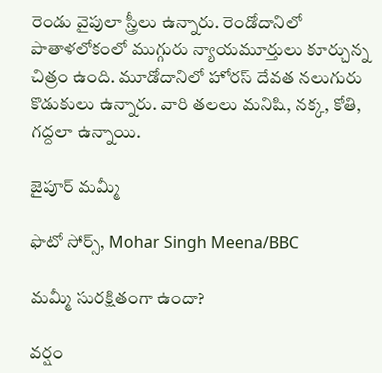రెండు వైపులా స్త్రీలు ఉన్నారు. రెండోదానిలో పాతాళలోకంలో ముగ్గురు న్యాయమూర్తులు కూర్చున్న చిత్రం ఉంది. మూడోదానిలో హోరస్ దేవత నలుగురు కొడుకులు ఉన్నారు. వారి తలలు మనిషి, నక్క, కోతి, గద్దలా ఉన్నాయి.

జైపూర్ మమ్మీ

ఫొటో సోర్స్, Mohar Singh Meena/BBC

మమ్మీ సురక్షితంగా ఉందా?

వర్షం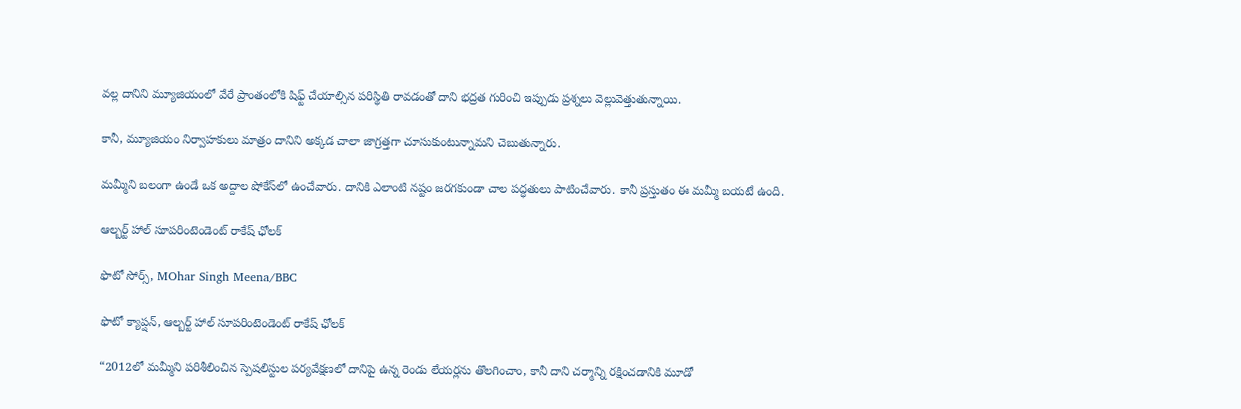వల్ల దానిని మ్యూజియంలో వేరే ప్రాంతంలోకి షిఫ్ట్ చేయాల్సిన పరిస్థితి రావడంతో దాని భద్రత గురించి ఇప్పుడు ప్రశ్నలు వెల్లువెత్తుతున్నాయి.

కానీ, మ్యూజియం నిర్వాహకులు మాత్రం దానిని అక్కడ చాలా జాగ్రత్తగా చూసుకుంటున్నామని చెబుతున్నారు.

మమ్మీని బలంగా ఉండే ఒక అద్దాల షోకేస్‌లో ఉంచేవారు. దానికి ఎలాంటి నష్టం జరగకుండా చాల పద్ధతులు పాటించేవారు. కానీ ప్రస్తుతం ఈ మమ్మీ బయటే ఉంది.

ఆల్బర్ట్ హాల్ సూపరింటెండెంట్ రాకేష్ ఛోలక్

ఫొటో సోర్స్, MOhar Singh Meena/BBC

ఫొటో క్యాప్షన్, ఆల్బర్ట్ హాల్ సూపరింటెండెంట్ రాకేష్ ఛోలక్

“2012లో మమ్మీని పరిశీలించిన స్పెషలిస్టుల పర్యవేక్షణలో దానిపై ఉన్న రెండు లేయర్లను తొలగించాం, కానీ దాని చర్మాన్ని రక్షించడానికి మూడో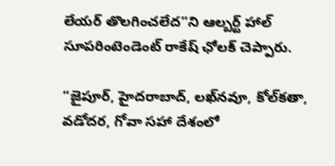లేయర్ తొలగించలేద”ని ఆల్బర్ట్ హాల్ సూపరింటెండెంట్ రాకేష్ ఛోలక్ చెప్పారు.

“జైపూర్, హైదరాబాద్, లఖ్‌నవూ, కోల్‌కతా, వడోదర, గోవా సహా దేశంలో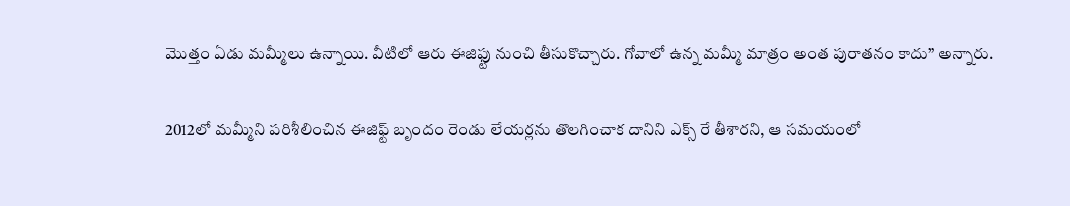మొత్తం ఏడు మమ్మీలు ఉన్నాయి. వీటిలో ఆరు ఈజిఫ్టు నుంచి తీసుకొచ్చారు. గోవాలో ఉన్న మమ్మీ మాత్రం అంత పురాతనం కాదు” అన్నారు.

2012లో మమ్మీని పరిశీలించిన ఈజిఫ్ట్ బృందం రెండు లేయర్లను తొలగించాక దానిని ఎక్స్ రే తీశారని, ఆ సమయంలో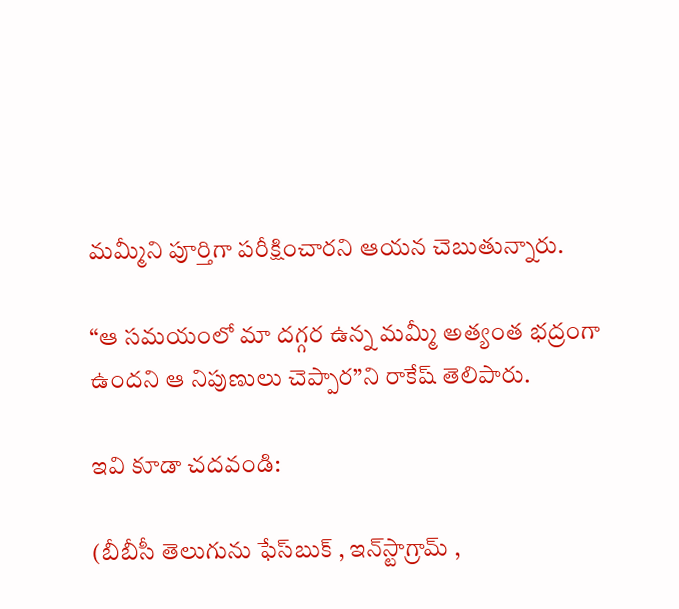మమ్మీని పూర్తిగా పరీక్షించారని ఆయన చెబుతున్నారు.

“ఆ సమయంలో మా దగ్గర ఉన్న మమ్మీ అత్యంత భద్రంగా ఉందని ఆ నిపుణులు చెప్పార”ని రాకేష్ తెలిపారు.

ఇవి కూడా చదవండి:

(బీబీసీ తెలుగును ఫేస్‌బుక్ , ఇన్‌స్టాగ్రామ్‌ ,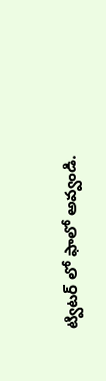ట్విటర్ ‌లో ఫాలో అవ్వండి.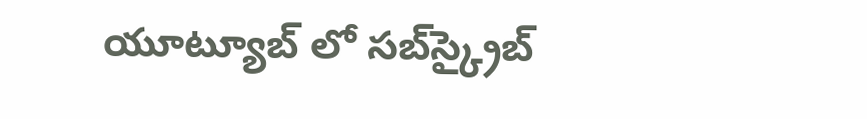యూట్యూబ్‌ లో సబ్‌స్క్రైబ్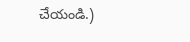చేయండి.)